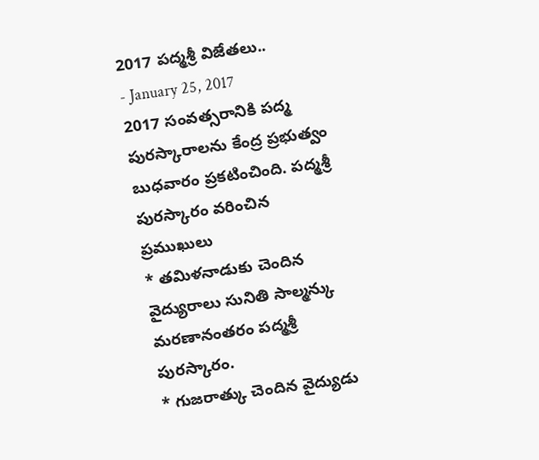2017 పద్మశ్రీ విజేతలు..
- January 25, 2017
2017 సంవత్సరానికి పద్మ పురస్కారాలను కేంద్ర ప్రభుత్వం బుధవారం ప్రకటించింది. పద్మశ్రీ పురస్కారం వరించిన ప్రముఖులు
* తమిళనాడుకు చెందిన వైద్యురాలు సునితి సాల్మన్కు మరణానంతరం పద్మశ్రీ పురస్కారం.
* గుజరాత్కు చెందిన వైద్యుడు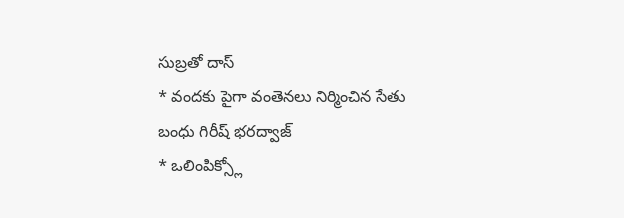సుబ్రతో దాస్
* వందకు పైగా వంతెనలు నిర్మించిన సేతు బంధు గిరీష్ భరద్వాజ్
* ఒలింపిక్స్లో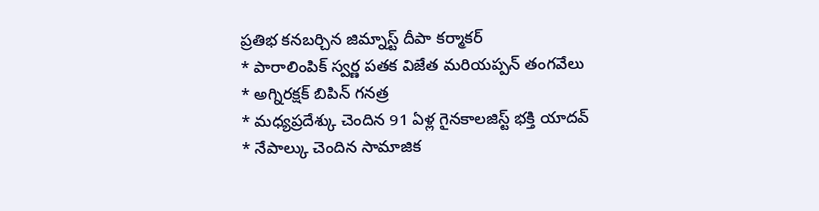ప్రతిభ కనబర్చిన జిమ్నాస్ట్ దీపా కర్మాకర్
* పారాలింపిక్ స్వర్ణ పతక విజేత మరియప్పన్ తంగవేలు
* అగ్నిరక్షక్ బిపిన్ గనత్ర
* మధ్యప్రదేశ్కు చెందిన 91 ఏళ్ల గైనకాలజిస్ట్ భక్తి యాదవ్
* నేపాల్కు చెందిన సామాజిక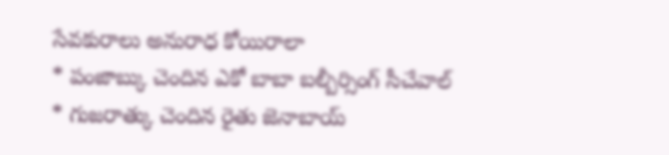సేవకురాలు అనురాధ కోయిరాలా
* పంజాబ్కు చెందిన ఎకో బాబా బల్బీర్సింగ్ సీచేవాల్
* గుజరాత్కు చెందిన రైతు జెనాబాయ్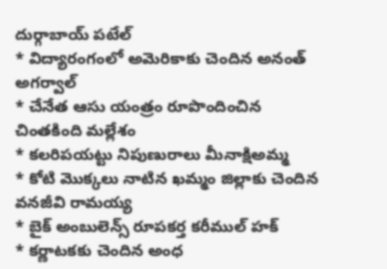దుర్గాబాయ్ పటేల్
* విద్యారంగంలో అమెరికాకు చెందిన అనంత్ అగర్వాల్
* చేనేత ఆసు యంత్రం రూపొందించిన చింతకింది మల్లేశం
* కలరిపయట్టు నిపుణురాలు మీనాక్షిఅమ్మ
* కోటి మొక్కలు నాటిన ఖమ్మం జిల్లాకు చెందిన వనజీవి రామయ్య
* బైక్ అంబులెన్స్ రూపకర్త కరీముల్ హక్
* కర్ణాటకకు చెందిన అంధ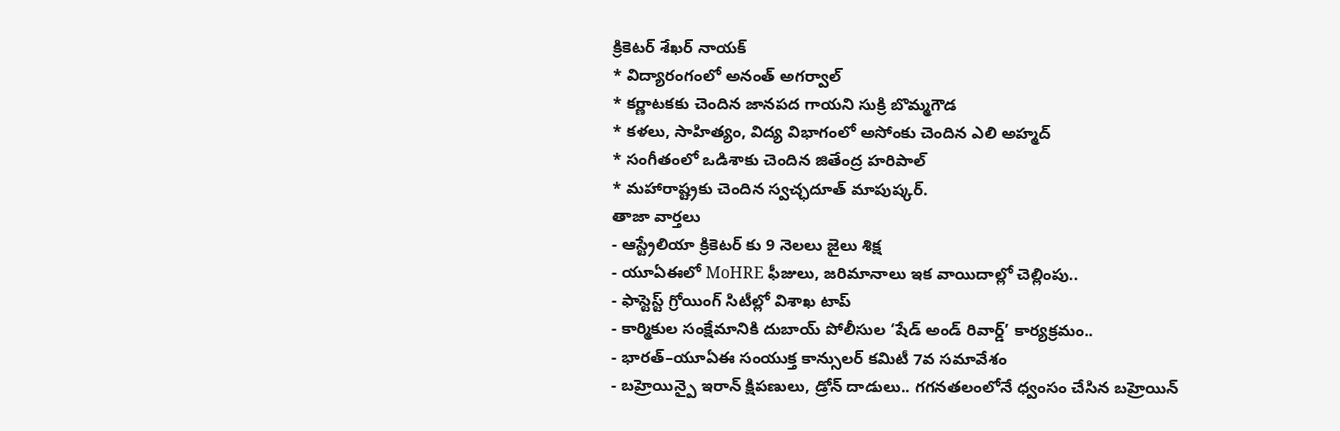క్రికెటర్ శేఖర్ నాయక్
* విద్యారంగంలో అనంత్ అగర్వాల్
* కర్ణాటకకు చెందిన జానపద గాయని సుక్రి బొమ్మగౌడ
* కళలు, సాహిత్యం, విద్య విభాగంలో అసోంకు చెందిన ఎలి అహ్మద్
* సంగీతంలో ఒడిశాకు చెందిన జితేంద్ర హరిపాల్
* మహారాష్ట్రకు చెందిన స్వచ్ఛదూత్ మాపుష్కర్.
తాజా వార్తలు
- ఆస్ట్రేలియా క్రికెటర్ కు 9 నెలలు జైలు శిక్ష
- యూఏఈలో MoHRE ఫీజులు, జరిమానాలు ఇక వాయిదాల్లో చెల్లింపు..
- ఫాస్టెస్ట్ గ్రోయింగ్ సిటీల్లో విశాఖ టాప్
- కార్మికుల సంక్షేమానికి దుబాయ్ పోలీసుల ‘షేడ్ అండ్ రివార్డ్’ కార్యక్రమం..
- భారత్–యూఏఈ సంయుక్త కాన్సులర్ కమిటీ 7వ సమావేశం
- బహ్రెయిన్పై ఇరాన్ క్షిపణులు, డ్రోన్ దాడులు.. గగనతలంలోనే ధ్వంసం చేసిన బహ్రెయిన్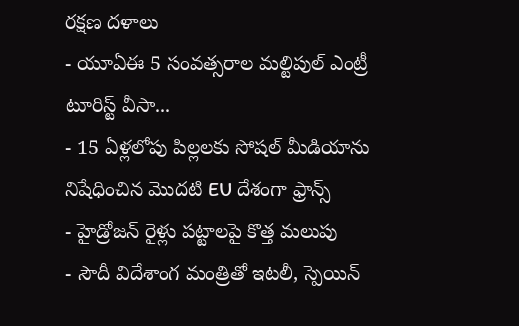రక్షణ దళాలు
- యూఏఈ 5 సంవత్సరాల మల్టిపుల్ ఎంట్రీ టూరిస్ట్ వీసా...
- 15 ఏళ్లలోపు పిల్లలకు సోషల్ మీడియాను నిషేధించిన మొదటి EU దేశంగా ఫ్రాన్స్
- హైడ్రోజన్ రైళ్లు పట్టాలపై కొత్త మలుపు
- సౌదీ విదేశాంగ మంత్రితో ఇటలీ, స్పెయిన్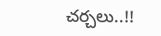చర్చలు..!!